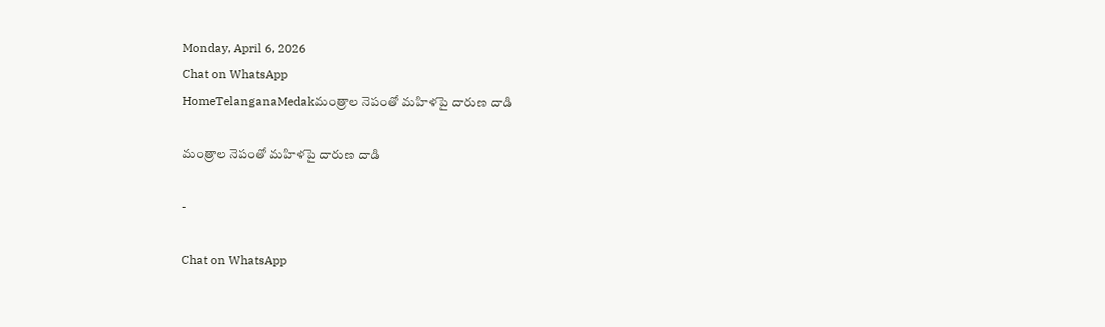Monday, April 6, 2026
Chat on WhatsApp
HomeTelanganaMedakమంత్రాల నెపంతో మహిళపై దారుణ దాడి

మంత్రాల నెపంతో మహిళపై దారుణ దాడి

-

Chat on WhatsApp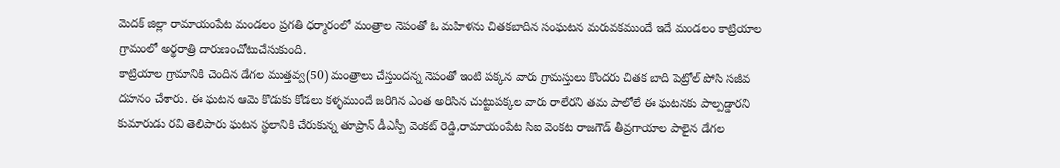మెదక్ జిల్లా రామాయంపేట మండలం ప్రగతి ధర్మారంలో మంత్రాల నెపంతో ఓ మహిళను చితకబాదిన సంఘటన మరువకముందే ఇదే మండలం కాట్రియాల గ్రామంలో అర్థరాత్రి దారుణంచోటుచేసుకుంది.
కాట్రియాల గ్రామానికి చెందిన డేగల ముత్తవ్వ(50) మంత్రాలు చేస్తుందన్న నెపంతో ఇంటి పక్కన వారు గ్రామస్తులు కొందరు చితక బాది పెట్రోల్ పోసి సజీవ దహనం చేశారు. ఈ ఘటన ఆమె కొడుకు కోడలు కళ్ళముందే జరిగిన ఎంత అరిసిన చుట్టుపక్కల వారు రాలేరని తమ పాలోలే ఈ ఘటనకు పాల్పడ్డారని కుమారుడు రవి తెలిపారు ఘటన స్థలానికి చేరుకున్న తూప్రాన్ డీఎస్పీ వెంకట్ రెడ్డి,రామాయంపేట సిఐ వెంకట రాజగౌడ్ తీవ్రగాయాల పాలైన డేగల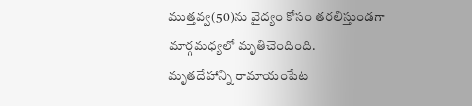ముత్తవ్వ(50)ను వైద్యం కోసం తరలిస్తుండగా మార్గమధ్యలో మృతిచెందింది.
మృతదేహాన్ని రామాయంపేట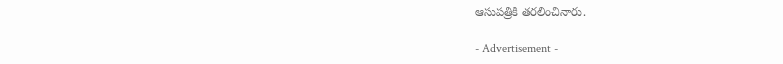ఆసుపత్రికి తరలించినారు.

- Advertisement -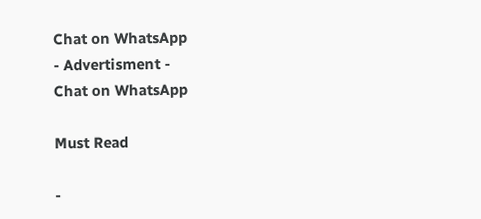Chat on WhatsApp
- Advertisment -
Chat on WhatsApp

Must Read

-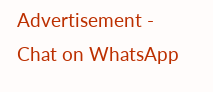Advertisement -
Chat on WhatsApp